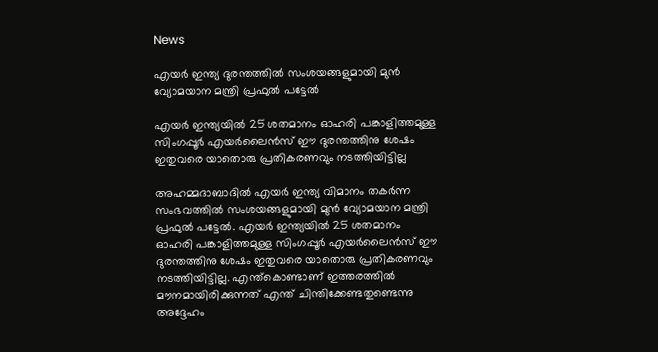News

എയര്‍ ഇന്ത്യ ദുരന്തത്തില്‍ സംശയങ്ങളുമായി മുന്‍ വ്യോമയാന മന്ത്രി പ്രഫുല്‍ പട്ടേല്‍

എയര്‍ ഇന്ത്യയില്‍ 25 ശതമാനം ഓഹരി പങ്കാളിത്തമുള്ള സിംഗപ്പൂര്‍ എയര്‍ലൈന്‍സ് ഈ ദുരന്തത്തിനു ശേഷം ഇതുവരെ യാതൊരു പ്രതികരണവും നടത്തിയിട്ടില്ല

അഹമ്മദാബാദില്‍ എയര്‍ ഇന്ത്യ വിമാനം തകര്‍ന്ന സംഭവത്തില്‍ സംശയങ്ങളുമായി മുന്‍ വ്യോമയാന മന്ത്രി പ്രഫുല്‍ പട്ടേല്‍. എയര്‍ ഇന്ത്യയില്‍ 25 ശതമാനം ഓഹരി പങ്കാളിത്തമുള്ള സിംഗപ്പൂര്‍ എയര്‍ലൈന്‍സ് ഈ ദുരന്തത്തിനു ശേഷം ഇതുവരെ യാതൊരു പ്രതികരണവും നടത്തിയിട്ടില്ല. എന്ത്കൊണ്ടാണ് ഇത്തരത്തില്‍ മൗനമായിരിക്കുന്നത് എന്ത് ചിന്തിക്കേണ്ടതുണ്ടെന്നു അദ്ദേഹം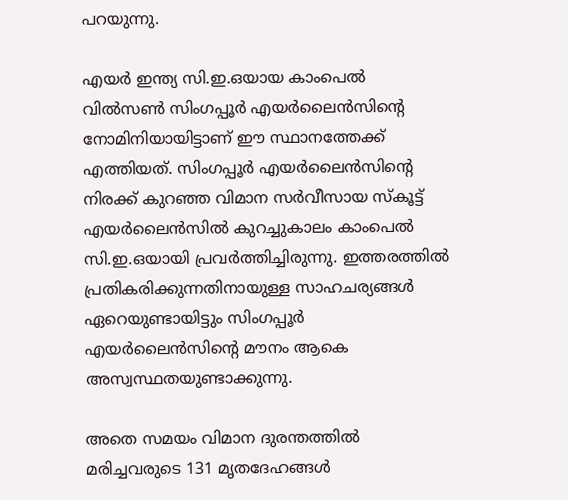പറയുന്നു.

എയര്‍ ഇന്ത്യ സി.ഇ.ഒയായ കാംപെല്‍ വില്‍സണ്‍ സിംഗപ്പൂര്‍ എയര്‍ലൈന്‍സിന്റെ നോമിനിയായിട്ടാണ് ഈ സ്ഥാനത്തേക്ക് എത്തിയത്. സിംഗപ്പൂര്‍ എയര്‍ലൈന്‍സിന്റെ നിരക്ക് കുറഞ്ഞ വിമാന സര്‍വീസായ സ്‌കൂട്ട് എയര്‍ലൈന്‍സില്‍ കുറച്ചുകാലം കാംപെല്‍ സി.ഇ.ഒയായി പ്രവര്‍ത്തിച്ചിരുന്നു. ഇത്തരത്തില്‍ പ്രതികരിക്കുന്നതിനായുള്ള സാഹചര്യങ്ങള്‍ ഏറെയുണ്ടായിട്ടും സിംഗപ്പൂര്‍ എയര്‍ലൈന്‍സിന്റെ മൗനം ആകെ അസ്വസ്ഥതയുണ്ടാക്കുന്നു.

അതെ സമയം വിമാന ദുരന്തത്തില്‍ മരിച്ചവരുടെ 131 മൃതദേഹങ്ങള്‍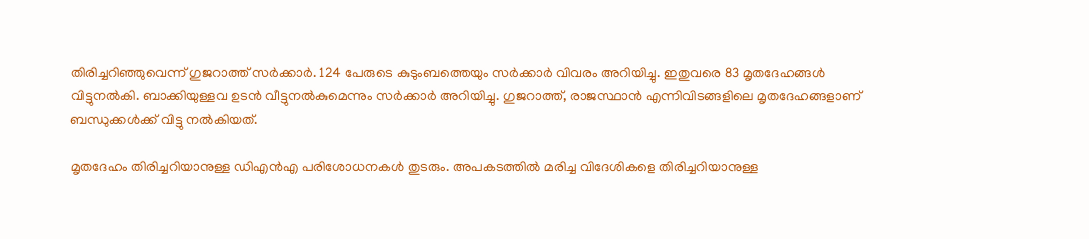തിരിച്ചറിഞ്ഞുവെന്ന് ഗുജറാത്ത് സര്‍ക്കാര്‍. 124 പേരുടെ കുടുംബത്തെയും സര്‍ക്കാര്‍ വിവരം അറിയിച്ചു. ഇതുവരെ 83 മൃതദേഹങ്ങള്‍ വിട്ടുനല്‍കി. ബാക്കിയുള്ളവ ഉടന്‍ വീട്ടുനല്‍കുമെന്നും സര്‍ക്കാര്‍ അറിയിച്ചു. ഗുജറാത്ത്, രാജസ്ഥാന്‍ എന്നിവിടങ്ങളിലെ മൃതദേഹങ്ങളാണ് ബന്ധുക്കള്‍ക്ക് വിട്ടു നല്‍കിയത്.

മൃതദേഹം തിരിച്ചറിയാനുള്ള ഡിഎന്‍എ പരിശോധനകള്‍ തുടരും. അപകടത്തില്‍ മരിച്ച വിദേശികളെ തിരിച്ചറിയാനുള്ള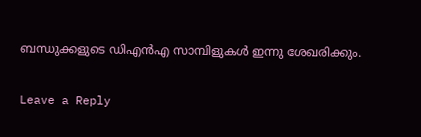ബന്ധുക്കളുടെ ഡിഎന്‍എ സാമ്പിളുകള്‍ ഇന്നു ശേഖരിക്കും.

Leave a Reply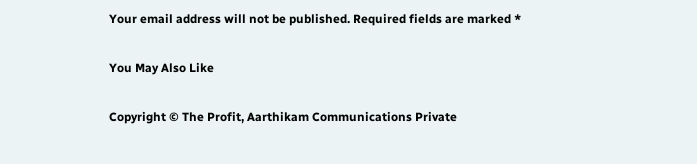Your email address will not be published. Required fields are marked *

You May Also Like

Copyright © The Profit, Aarthikam Communications Private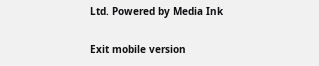Ltd. Powered by Media Ink

Exit mobile version